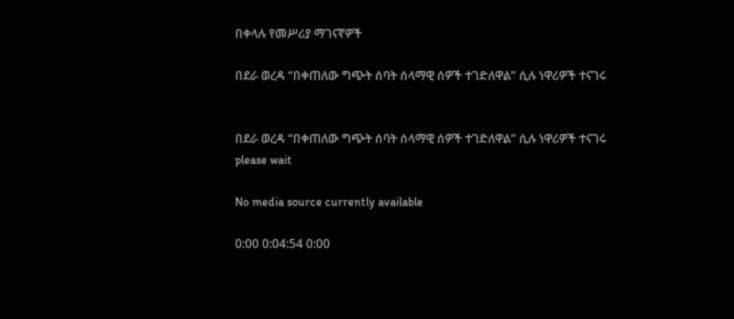በቀላሉ የመሥሪያ ማገናኛዎች

በደራ ወረዳ “በቀጠለው ግጭት ሰባት ሰላማዊ ሰዎች ተገድለዋል” ሲሉ ነዋሪዎች ተናገሩ


በደራ ወረዳ “በቀጠለው ግጭት ሰባት ሰላማዊ ሰዎች ተገድለዋል” ሲሉ ነዋሪዎች ተናገሩ
please wait

No media source currently available

0:00 0:04:54 0:00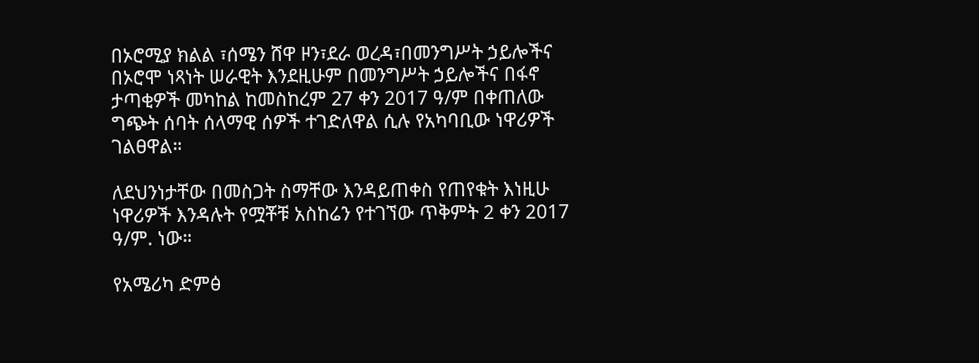በኦሮሚያ ክልል ፣ሰሜን ሸዋ ዞን፣ደራ ወረዳ፣በመንግሥት ኃይሎችና በኦሮሞ ነጻነት ሠራዊት እንደዚሁም በመንግሥት ኃይሎችና በፋኖ ታጣቂዎች መካከል ከመስከረም 27 ቀን 2017 ዓ/ም በቀጠለው ግጭት ሰባት ሰላማዊ ሰዎች ተገድለዋል ሲሉ የአካባቢው ነዋሪዎች ገልፀዋል።

ለደህንነታቸው በመስጋት ስማቸው እንዳይጠቀስ የጠየቁት እነዚሁ ነዋሪዎች እንዳሉት የሟቾቹ አስከሬን የተገኘው ጥቅምት 2 ቀን 2017 ዓ/ም. ነው።

የአሜሪካ ድምፅ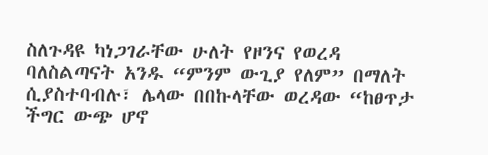ስለጉዳዩ ካነጋገራቸው ሁለት የዞንና የወረዳ ባለስልጣናት አንዱ “ምንም ውጊያ የለም” በማለት ሲያስተባብሉ፣ ሌላው በበኩላቸው ወረዳው “ከፀጥታ ችግር ውጭ ሆኖ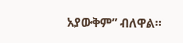አያውቅም” ብለዋል።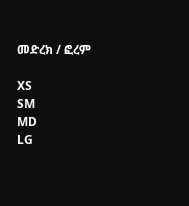መድረክ / ፎረም

XS
SM
MD
LG